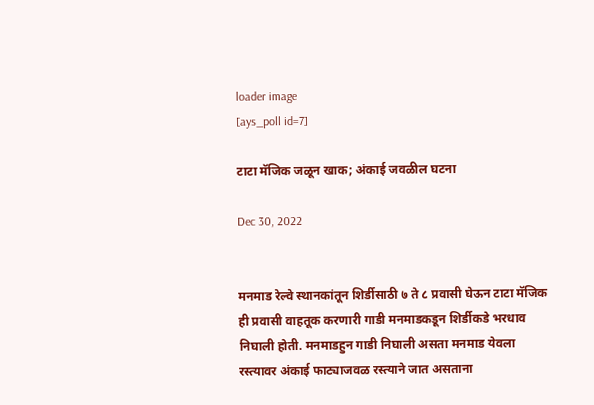loader image
[ays_poll id=7]

टाटा मॅजिक जळून खाक; अंकाई जवळील घटना

Dec 30, 2022


मनमाड रेल्वे स्थानकांतून शिर्डीसाठी ७ ते ८ प्रवासी घेऊन टाटा मॅजिक ही प्रवासी वाहतूक करणारी गाडी मनमाडकडून शिर्डीकडे भरधाव निघाली होती. मनमाडहुन गाडी निघाली असता मनमाड येवला रस्त्यावर अंकाई फाट्याजवळ रस्त्याने जात असताना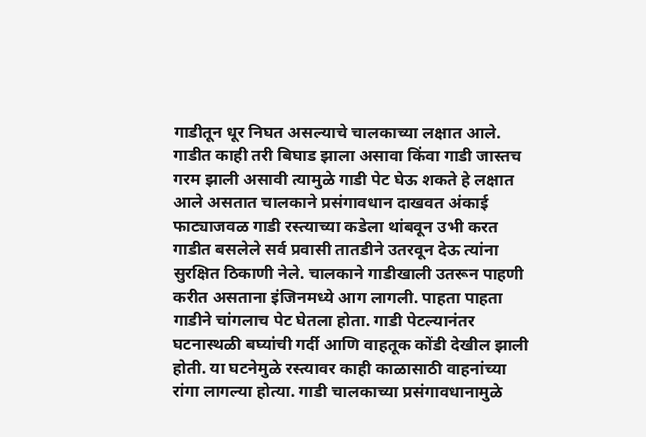गाडीतून धूर निघत असल्याचे चालकाच्या लक्षात आले. गाडीत काही तरी बिघाड झाला असावा किंवा गाडी जास्तच गरम झाली असावी त्यामुळे गाडी पेट घेऊ शकते हे लक्षात आले असतात चालकाने प्रसंगावधान दाखवत अंकाई फाट्याजवळ गाडी रस्त्याच्या कडेला थांबवून उभी करत गाडीत बसलेले सर्व प्रवासी तातडीने उतरवून देऊ त्यांना सुरक्षित ठिकाणी नेले. चालकाने गाडीखाली उतरून पाहणी करीत असताना इंजिनमध्ये आग लागली. पाहता पाहता गाडीने चांगलाच पेट घेतला होता. गाडी पेटल्यानंतर घटनास्थळी बघ्यांची गर्दी आणि वाहतूक कोंडी देखील झाली होती. या घटनेमुळे रस्त्यावर काही काळासाठी वाहनांच्या रांगा लागल्या होत्या. गाडी चालकाच्या प्रसंगावधानामुळे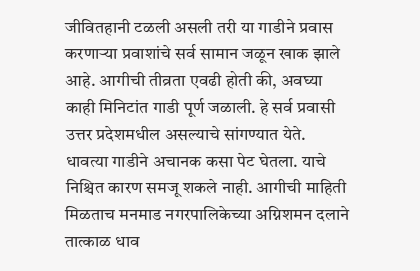जीवितहानी टळली असली तरी या गाडीने प्रवास करणाऱ्या प्रवाशांचे सर्व सामान जळून खाक झाले आहे. आगीची तीव्रता एवढी होती की, अवघ्या काही मिनिटांत गाडी पूर्ण जळाली. हे सर्व प्रवासी उत्तर प्रदेशमधील असल्याचे सांगण्यात येते. धावत्या गाडीने अचानक कसा पेट घेतला. याचे निश्चित कारण समजू शकले नाही. आगीची माहिती मिळताच मनमाड नगरपालिकेच्या अग्निशमन दलाने तात्काळ धाव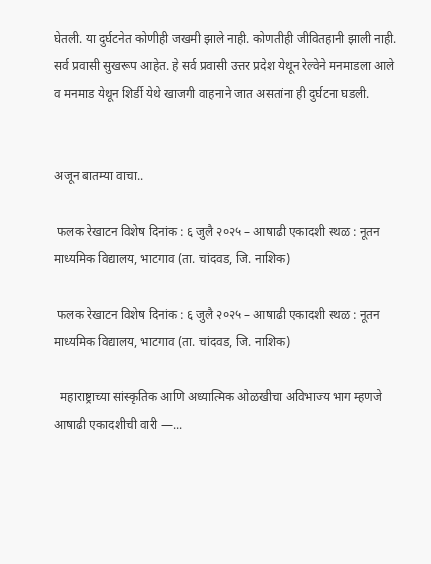घेतली. या दुर्घटनेत कोणीही जखमी झाले नाही. कोणतीही जीवितहानी झाली नाही. सर्व प्रवासी सुखरूप आहेत. हे सर्व प्रवासी उत्तर प्रदेश येथून रेल्वेने मनमाडला आले व मनमाड येथून शिर्डी येथे खाजगी वाहनाने जात असतांना ही दुर्घटना घडली.


अजून बातम्या वाचा..

 फलक रेखाटन विशेष दिनांक : ६ जुलै २०२५ – आषाढी एकादशी स्थळ : नूतन माध्यमिक विद्यालय, भाटगाव (ता. चांदवड, जि. नाशिक)

 फलक रेखाटन विशेष दिनांक : ६ जुलै २०२५ – आषाढी एकादशी स्थळ : नूतन माध्यमिक विद्यालय, भाटगाव (ता. चांदवड, जि. नाशिक)

  महाराष्ट्राच्या सांस्कृतिक आणि अध्यात्मिक ओळखीचा अविभाज्य भाग म्हणजे आषाढी एकादशीची वारी —...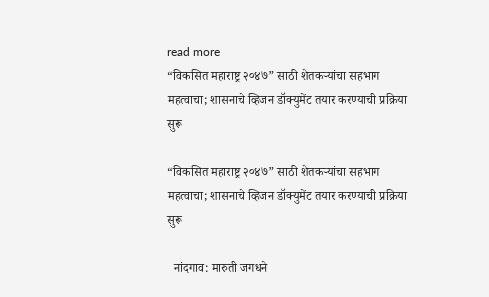read more
“विकसित महाराष्ट्र २०४७” साठी शेतकऱ्यांचा सहभाग महत्वाचा; शासनाचे व्हिजन डॉक्युमेंट तयार करण्याची प्रक्रिया सुरू

“विकसित महाराष्ट्र २०४७” साठी शेतकऱ्यांचा सहभाग महत्वाचा; शासनाचे व्हिजन डॉक्युमेंट तयार करण्याची प्रक्रिया सुरू

  नांदगाव: मारुती जगधने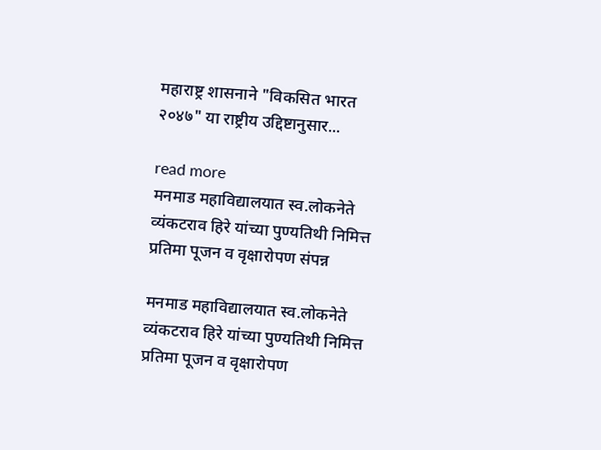महाराष्ट्र शासनाने "विकसित भारत २०४७" या राष्ट्रीय उद्दिष्टानुसार...

read more
मनमाड महाविद्यालयात स्व.लोकनेते व्यंकटराव हिरे यांच्या पुण्यतिथी निमित्त प्रतिमा पूजन व वृक्षारोपण संपन्न

मनमाड महाविद्यालयात स्व.लोकनेते व्यंकटराव हिरे यांच्या पुण्यतिथी निमित्त प्रतिमा पूजन व वृक्षारोपण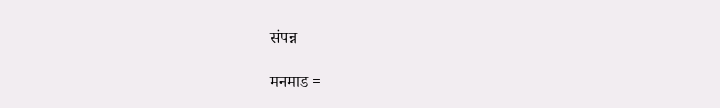संपन्न

मनमाड =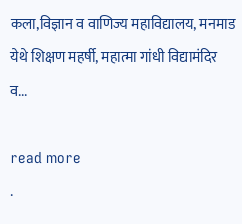कला,विज्ञान व वाणिज्य महाविद्यालय, मनमाड येथे शिक्षण महर्षी, महात्मा गांधी विद्यामंदिर व...

read more
.